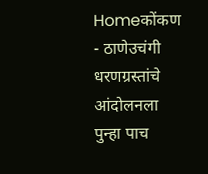Homeकोंकण - ठाणेउचंगी धरणग्रस्तांचे आंदोलनला पुन्हा पाच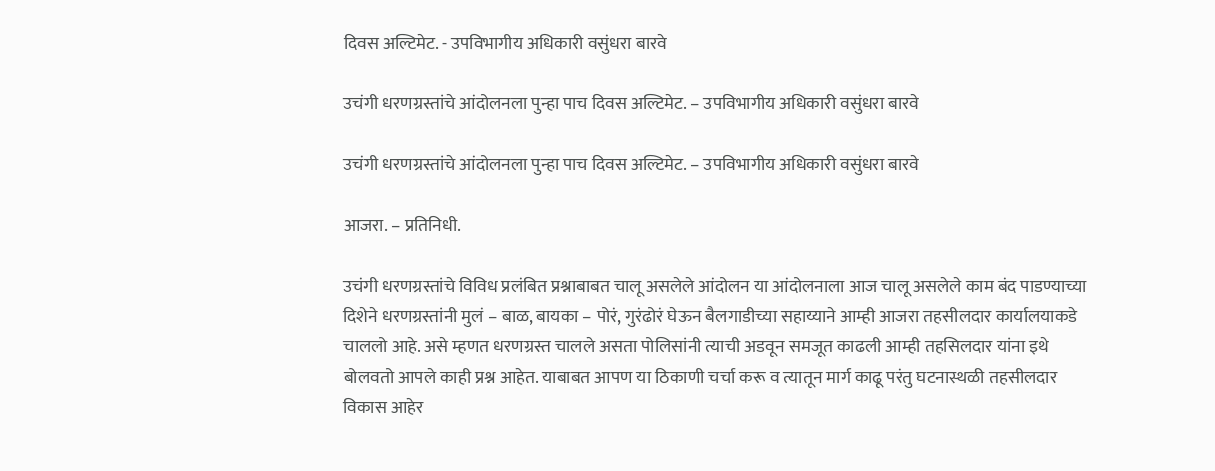दिवस अल्टिमेट. - उपविभागीय अधिकारी वसुंधरा बारवे

उचंगी धरणग्रस्तांचे आंदोलनला पुन्हा पाच दिवस अल्टिमेट. – उपविभागीय अधिकारी वसुंधरा बारवे

उचंगी धरणग्रस्तांचे आंदोलनला पुन्हा पाच दिवस अल्टिमेट. – उपविभागीय अधिकारी वसुंधरा बारवे

आजरा. – प्रतिनिधी.

उचंगी धरणग्रस्तांचे विविध प्रलंबित प्रश्नाबाबत चालू असलेले आंदोलन या आंदोलनाला आज चालू असलेले काम बंद पाडण्याच्या दिशेने धरणग्रस्तांनी मुलं – बाळ, बायका – पोरं, गुरंढोरं घेऊन बैलगाडीच्या सहाय्याने आम्ही आजरा तहसीलदार कार्यालयाकडे चाललो आहे. असे म्हणत धरणग्रस्त चालले असता पोलिसांनी त्याची अडवून समजूत काढली आम्ही तहसिलदार यांना इथे बोलवतो आपले काही प्रश्न आहेत. याबाबत आपण या ठिकाणी चर्चा करू व त्यातून मार्ग काढू परंतु घटनास्थळी तहसीलदार विकास आहेर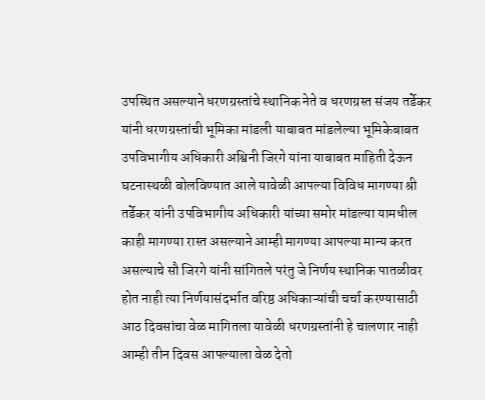उपस्थित असल्याने धरणग्रस्तांचे स्थानिक नेते व धरणग्रस्त संजय तर्डेकर यांनी धरणग्रस्तांची भूमिका मांडली याबाबत मांडलेल्या भूमिकेबाबत उपविभागीय अधिकारी अश्विनी जिरगे यांना याबाबत माहिती देऊन घटनास्थळी बोलविण्यात आले यावेळी आपल्या विविध मागण्या श्री तर्डेकर यांनी उपविभागीय अधिकारी यांच्या समोर मांडल्या यामधील काही मागण्या रास्त असल्याने आम्ही मागण्या आपल्या मान्य करत असल्याचे सौ जिरगे यांनी सांगितले परंतु जे निर्णय स्थानिक पातळीवर होत नाही त्या निर्णयासंदर्भात वरिष्ठ अधिकाऱ्यांची चर्चा करण्यासाठी आठ दिवसांचा वेळ मागितला यावेळी धरणग्रस्तांनी हे चालणार नाही आम्ही तीन दिवस आपल्याला वेळ देतो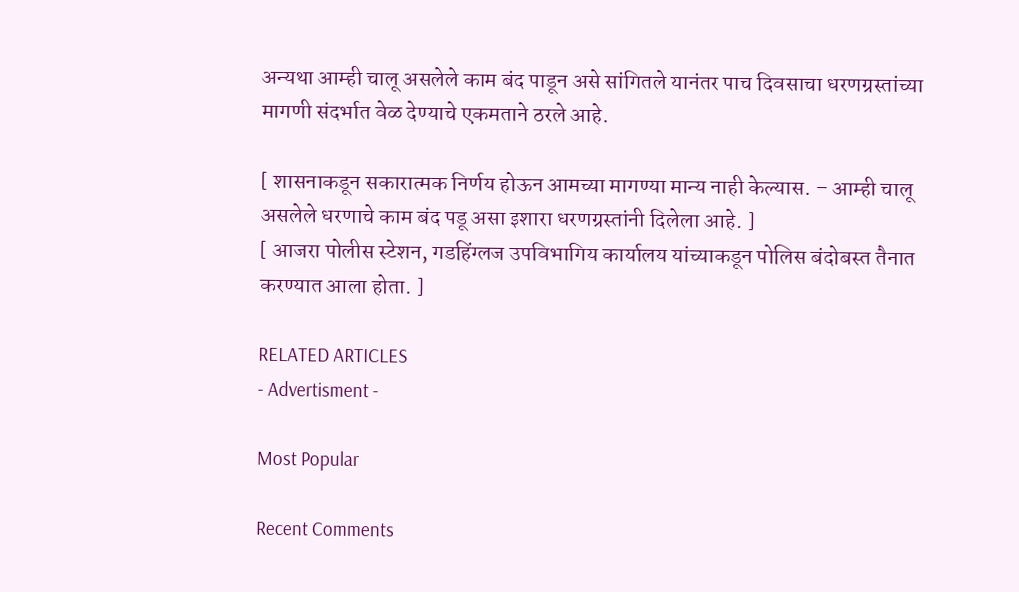अन्यथा आम्ही चालू असलेले काम बंद पाडून असे सांगितले यानंतर पाच दिवसाचा धरणग्रस्तांच्या मागणी संदर्भात वेळ देण्याचे एकमताने ठरले आहे.

[ शासनाकडून सकारात्मक निर्णय होऊन आमच्या मागण्या मान्य नाही केल्यास. – आम्ही चालू असलेले धरणाचे काम बंद पडू असा इशारा धरणग्रस्तांनी दिलेला आहे. ]
[ आजरा पोलीस स्टेशन, गडहिंग्लज उपविभागिय कार्यालय यांच्याकडून पोलिस बंदोबस्त तैनात करण्यात आला होता. ]

RELATED ARTICLES
- Advertisment -

Most Popular

Recent Comments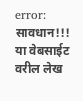error: सावधान!!! या वेबसाईट वरील लेख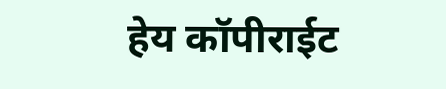हेय कॉपीराईट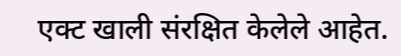एक्ट खाली संरक्षित केलेले आहेत.